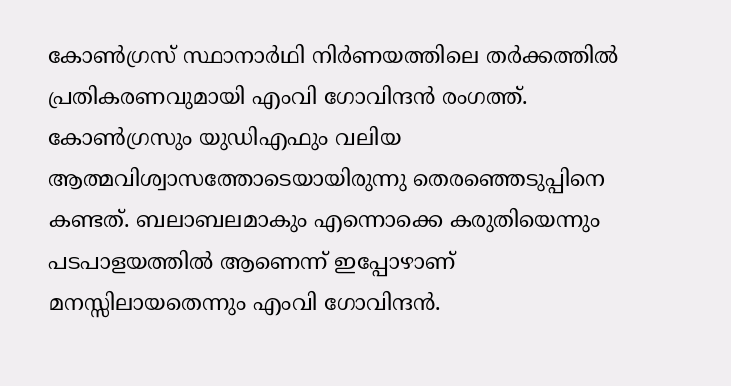കോൺഗ്രസ് സ്ഥാനാർഥി നിർണയത്തിലെ തർക്കത്തിൽ പ്രതികരണവുമായി എംവി ഗോവിന്ദൻ രംഗത്ത്. കോൺഗ്രസും യുഡിഎഫും വലിയ ആത്മവിശ്വാസത്തോടെയായിരുന്നു തെരഞ്ഞെടുപ്പിനെ കണ്ടത്. ബലാബലമാകും എന്നൊക്കെ കരുതിയെന്നും പടപാളയത്തിൽ ആണെന്ന് ഇപ്പോഴാണ് മനസ്സിലായതെന്നും എംവി ഗോവിന്ദൻ.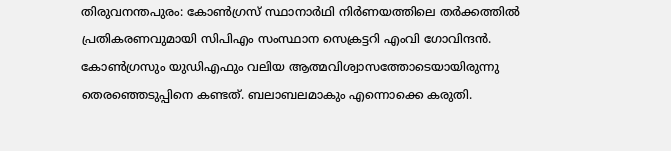തിരുവനന്തപുരം: കോൺഗ്രസ് സ്ഥാനാർഥി നിർണയത്തിലെ തർക്കത്തിൽ പ്രതികരണവുമായി സിപിഎം സംസ്ഥാന സെക്രട്ടറി എംവി ഗോവിന്ദൻ. കോൺഗ്രസും യുഡിഎഫും വലിയ ആത്മവിശ്വാസത്തോടെയായിരുന്നു തെരഞ്ഞെടുപ്പിനെ കണ്ടത്. ബലാബലമാകും എന്നൊക്കെ കരുതി.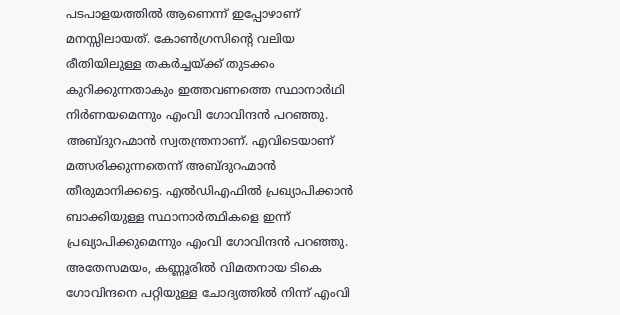പടപാളയത്തിൽ ആണെന്ന് ഇപ്പോഴാണ് മനസ്സിലായത്. കോൺഗ്രസിന്റെ വലിയ രീതിയിലുള്ള തകർച്ചയ്ക്ക് തുടക്കം കുറിക്കുന്നതാകും ഇത്തവണത്തെ സ്ഥാനാർഥി നിർണയമെന്നും എംവി ഗോവിന്ദൻ പറഞ്ഞു.
അബ്ദുറഹ്മാൻ സ്വതന്ത്രനാണ്. എവിടെയാണ് മത്സരിക്കുന്നതെന്ന് അബ്ദുറഹ്മാൻ തീരുമാനിക്കട്ടെ. എൽഡിഎഫിൽ പ്രഖ്യാപിക്കാൻ ബാക്കിയുള്ള സ്ഥാനാർത്ഥികളെ ഇന്ന് പ്രഖ്യാപിക്കുമെന്നും എംവി ഗോവിന്ദൻ പറഞ്ഞു. അതേസമയം, കണ്ണൂരിൽ വിമതനായ ടികെ ഗോവിന്ദനെ പറ്റിയുള്ള ചോദ്യത്തിൽ നിന്ന് എംവി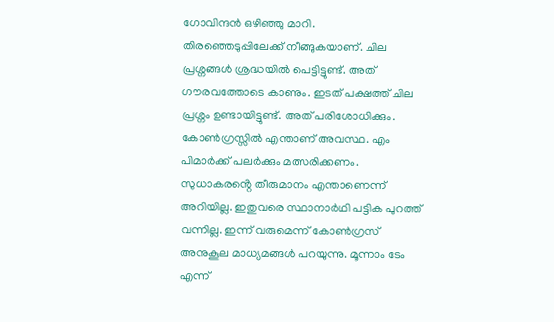ഗോവിന്ദൻ ഒഴിഞ്ഞു മാറി.
തിരഞ്ഞെടുപ്പിലേക്ക് നീങ്ങുകയാണ്. ചില പ്രശ്നങ്ങൾ ശ്രദ്ധയിൽ പെട്ടിട്ടുണ്ട്. അത് ഗൗരവത്തോടെ കാണും. ഇടത് പക്ഷത്ത് ചില പ്രശ്നം ഉണ്ടായിട്ടുണ്ട്. അത് പരിശോധിക്കും. കോൺഗ്രസ്സിൽ എന്താണ് അവസ്ഥ. എം പിമാർക്ക് പലർക്കും മത്സരിക്കണം. സുധാകരൻ്റെ തീരുമാനം എന്താണെന്ന് അറിയില്ല. ഇതുവരെ സ്ഥാനാർഥി പട്ടിക പുറത്ത് വന്നില്ല. ഇന്ന് വരുമെന്ന് കോൺഗ്രസ് അനുകൂല മാധ്യമങ്ങൾ പറയുന്നു. മൂന്നാം ടേം എന്ന്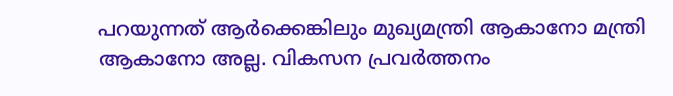പറയുന്നത് ആർക്കെങ്കിലും മുഖ്യമന്ത്രി ആകാനോ മന്ത്രി ആകാനോ അല്ല. വികസന പ്രവർത്തനം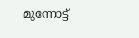മുന്നോട്ട്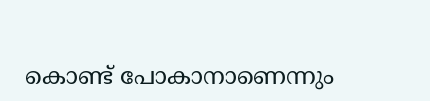കൊണ്ട് പോകാനാണെന്നും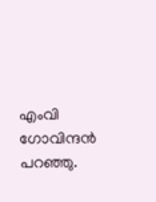എംവി ഗോവിന്ദൻ പറഞ്ഞു.